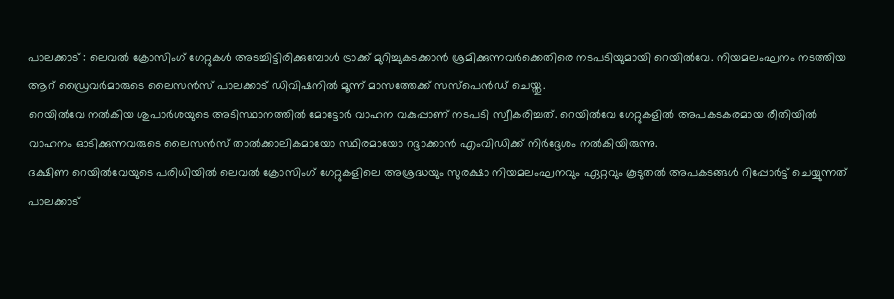പാലക്കാട് : ലെവൽ ക്രോസിംഗ് ഗേറ്റുകൾ അടച്ചിട്ടിരിക്കുമ്പോൾ ട്രാക്ക് മുറിച്ചുകടക്കാൻ ശ്രമിക്കുന്നവർക്കെതിരെ നടപടിയുമായി റെയിൽവേ. നിയമലംഘനം നടത്തിയ ആറ് ഡ്രൈവർമാരുടെ ലൈസൻസ് പാലക്കാട് ഡിവിഷനിൽ മൂന്ന് മാസത്തേക്ക് സസ്പെൻഡ് ചെയ്തു.
റെയിൽവേ നൽകിയ ശുപാർശയുടെ അടിസ്ഥാനത്തിൽ മോട്ടോർ വാഹന വകുപ്പാണ് നടപടി സ്വീകരിച്ചത്. റെയിൽവേ ഗേറ്റുകളിൽ അപകടകരമായ രീതിയിൽ വാഹനം ഓടിക്കുന്നവരുടെ ലൈസൻസ് താൽക്കാലികമായോ സ്ഥിരമായോ റദ്ദാക്കാൻ എംവിഡിക്ക് നിർദ്ദേശം നൽകിയിരുന്നു.
ദക്ഷിണ റെയിൽവേയുടെ പരിധിയിൽ ലെവൽ ക്രോസിംഗ് ഗേറ്റുകളിലെ അശ്രദ്ധയും സുരക്ഷാ നിയമലംഘനവും ഏറ്റവും കൂടുതൽ അപകടങ്ങൾ റിപ്പോർട്ട് ചെയ്യുന്നത് പാലക്കാട്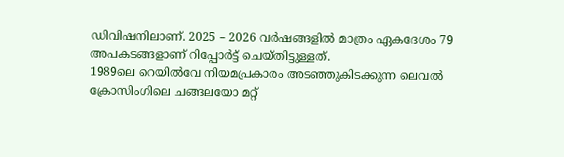ഡിവിഷനിലാണ്. 2025 – 2026 വർഷങ്ങളിൽ മാത്രം ഏകദേശം 79 അപകടങ്ങളാണ് റിപ്പോർട്ട് ചെയ്തിട്ടുള്ളത്.
1989ലെ റെയിൽവേ നിയമപ്രകാരം അടഞ്ഞുകിടക്കുന്ന ലെവൽ ക്രോസിംഗിലെ ചങ്ങലയോ മറ്റ്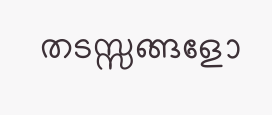തടസ്സങ്ങളോ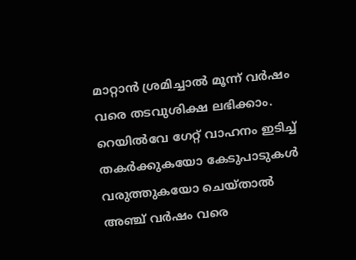മാറ്റാൻ ശ്രമിച്ചാൽ മൂന്ന് വർഷം വരെ തടവുശിക്ഷ ലഭിക്കാം. റെയിൽവേ ഗേറ്റ് വാഹനം ഇടിച്ച് തകർക്കുകയോ കേടുപാടുകൾ വരുത്തുകയോ ചെയ്താൽ അഞ്ച് വർഷം വരെ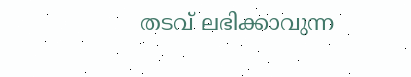തടവ് ലഭിക്കാവുന്ന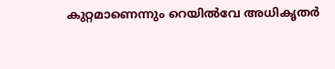കുറ്റമാണെന്നും റെയിൽവേ അധികൃതർ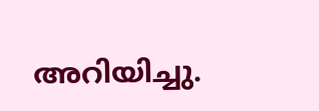അറിയിച്ചു.